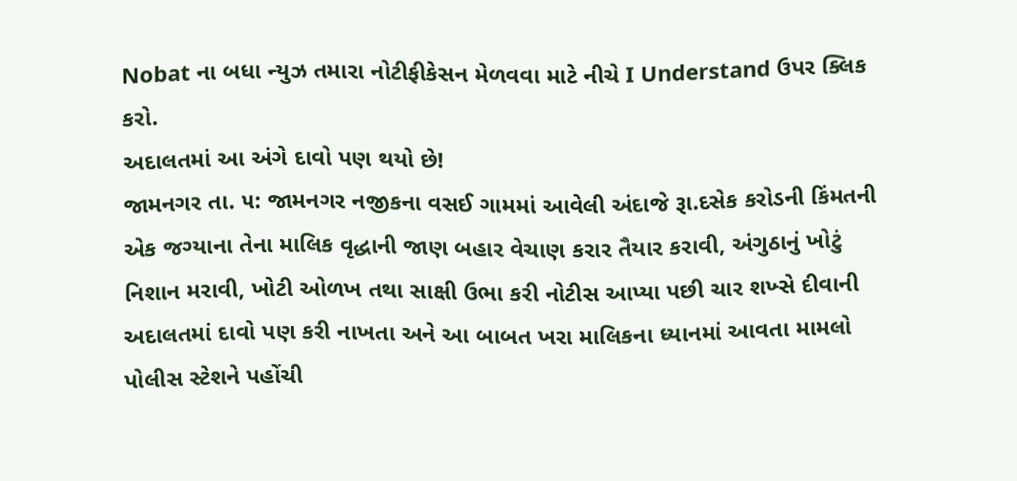Nobat ના બધા ન્યુઝ તમારા નોટીફીકેસન મેળવવા માટે નીચે I Understand ઉપર ક્લિક કરો.
અદાલતમાં આ અંગે દાવો પણ થયો છે!
જામનગર તા. ૫: જામનગર નજીકના વસઈ ગામમાં આવેલી અંદાજે રૂા.દસેક કરોડની કિંમતની એક જગ્યાના તેના માલિક વૃદ્ધાની જાણ બહાર વેચાણ કરાર તૈયાર કરાવી, અંગુઠાનું ખોટું નિશાન મરાવી, ખોટી ઓળખ તથા સાક્ષી ઉભા કરી નોટીસ આપ્યા પછી ચાર શખ્સે દીવાની અદાલતમાં દાવો પણ કરી નાખતા અને આ બાબત ખરા માલિકના ધ્યાનમાં આવતા મામલો પોલીસ સ્ટેશને પહોંચી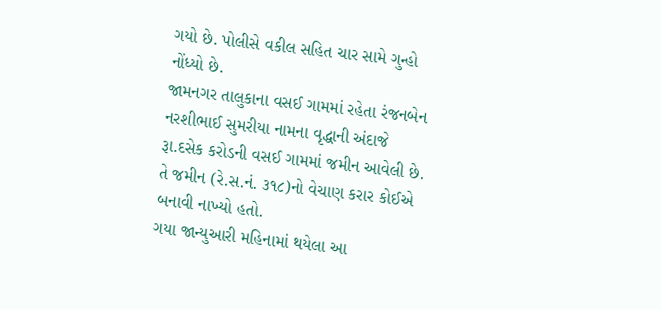ગયો છે. પોલીસે વકીલ સહિત ચાર સામે ગુન્હો નોંધ્યો છે.
જામનગર તાલુકાના વસઈ ગામમાં રહેતા રંજનબેન નરશીભાઈ સુમરીયા નામના વૃદ્ધાની અંદાજે રૂા.દસેક કરોડની વસઈ ગામમાં જમીન આવેલી છે. તે જમીન (રે.સ.નં. ૩૧૮)નો વેચાણ કરાર કોઈએ બનાવી નાખ્યો હતો.
ગયા જાન્યુઆરી મહિનામાં થયેલા આ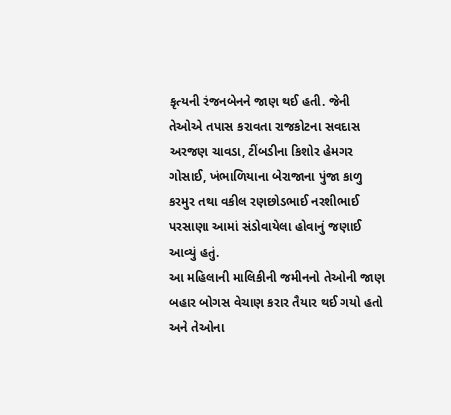કૃત્યની રંજનબેનને જાણ થઈ હતી. જેની તેઓએ તપાસ કરાવતા રાજકોટના સવદાસ અરજણ ચાવડા, ટીંબડીના કિશોર હેમગર ગોસાઈ, ખંભાળિયાના બેરાજાના પુંજા કાળુ કરમુર તથા વકીલ રણછોડભાઈ નરશીભાઈ પરસાણા આમાં સંડોવાયેલા હોવાનું જણાઈ આવ્યું હતું.
આ મહિલાની માલિકીની જમીનનો તેઓની જાણ બહાર બોગસ વેચાણ કરાર તૈયાર થઈ ગયો હતો અને તેઓના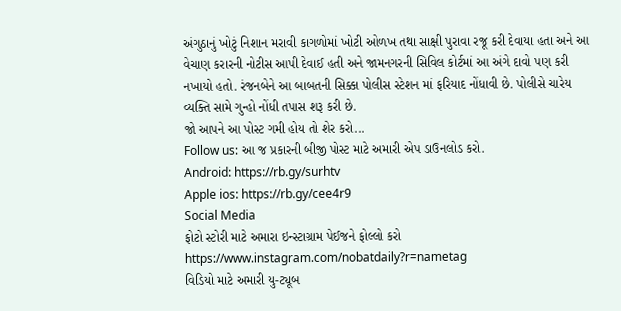અંગુઠાનું ખોટું નિશાન મરાવી કાગળોમાં ખોટી ઓળખ તથા સાક્ષી પુરાવા રજૂ કરી દેવાયા હતા અને આ વેચાણ કરારની નોટીસ આપી દેવાઈ હતી અને જામનગરની સિવિલ કોર્ટમાં આ અંગે દાવો પણ કરી નખાયો હતો. રંજનબેને આ બાબતની સિક્કા પોલીસ સ્ટેશન માં ફરિયાદ નોંધાવી છે. પોલીસે ચારેય વ્યક્તિ સામે ગુન્હો નોંધી તપાસ શરૂ કરી છે.
જો આપને આ પોસ્ટ ગમી હોય તો શેર કરો...
Follow us: આ જ પ્રકારની બીજી પોસ્ટ માટે અમારી એપ ડાઉનલોડ કરો.
Android: https://rb.gy/surhtv
Apple ios: https://rb.gy/cee4r9
Social Media
ફોટો સ્ટોરી માટે અમારા ઇન્સ્ટાગ્રામ પેઈજને ફોલ્લો કરો
https://www.instagram.com/nobatdaily?r=nametag
વિડિયો માટે અમારી યુ-ટ્યૂબ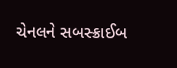ચેનલને સબસ્ક્રાઈબ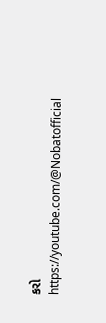કરો
https://youtube.com/@Nobatofficial